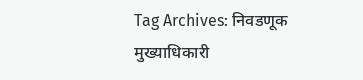Tag Archives: निवडणूक मुख्याधिकारी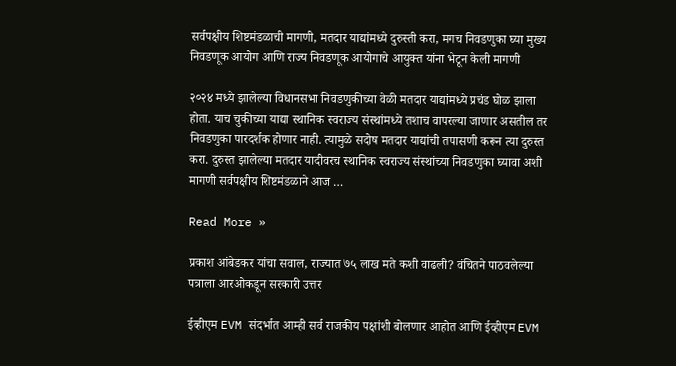सर्वपक्षीय शिष्टमंडळाची मागणी, मतदार याद्यांमध्ये दुरुस्ती करा, मगच निवडणुका घ्या मुख्य निवडणूक आयोग आणि राज्य निवडणूक आयोगाचे आयुक्त यांना भेटून केली मागणी

२०२४ मध्ये झालेल्या विधानसभा निवडणुकीच्या वेळी मतदार याद्यांमध्ये प्रचंड घोळ झाला होता. याच चुकीच्या याद्या स्थानिक स्वराज्य संस्थांमध्ये तशाच वापरल्या जाणार असतील तर निवडणुका पारदर्शक होणार नाही. त्यामुळे सदोष मतदार याद्यांची तपासणी करून त्या दुरुस्त करा. दुरुस्त झालेल्या मतदार यादीवरच स्थानिक स्वराज्य संस्थांच्या निवडणुका घ्यावा अशी मागणी सर्वपक्षीय शिष्टमंडळाने आज …

Read More »

प्रकाश आंबेडकर यांचा सवाल, राज्यात ७५ लाख मते कशी वाढली? वंचितने पाठवलेल्या पत्राला आरओकडून सरकारी उत्तर

ईव्हीएम EVM संदर्भात आम्ही सर्व राजकीय पक्षांशी बोलणार आहोत आणि ईव्हीएम EVM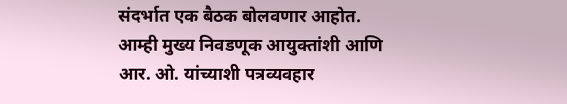संदर्भात एक बैठक बोलवणार आहोत. आम्ही मुख्य निवडणूक आयुक्तांशी आणि आर. ओ. यांच्याशी पत्रव्यवहार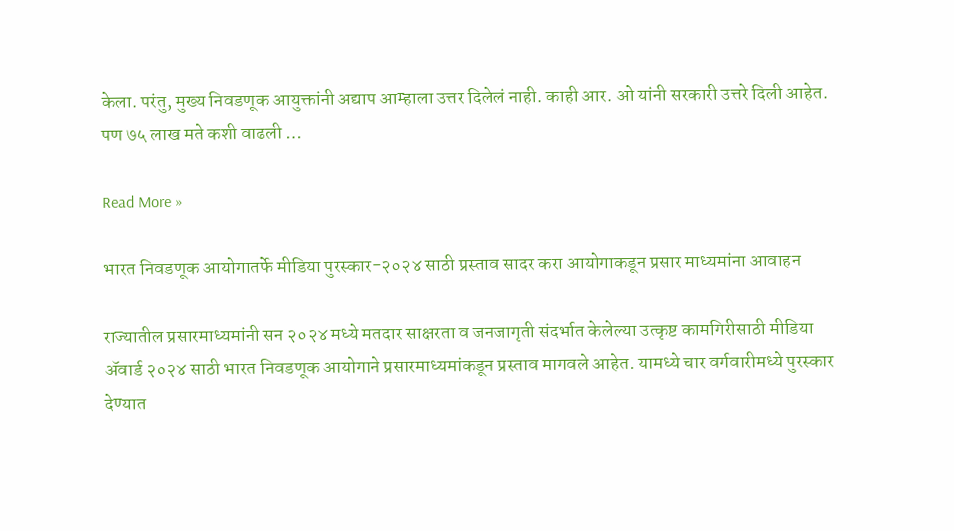केला. परंतु, मुख्य निवडणूक आयुक्तांनी अद्याप आम्हाला उत्तर दिलेलं नाही. काही आर. ओ यांनी सरकारी उत्तरे दिली आहेत. पण ७५ लाख मते कशी वाढली …

Read More »

भारत निवडणूक आयोगातर्फे मीडिया पुरस्कार-२०२४ साठी प्रस्ताव सादर करा आयोगाकडून प्रसार माध्यमांना आवाहन

राज्यातील प्रसारमाध्यमांनी सन २०२४ मध्ये मतदार साक्षरता व जनजागृती संदर्भात केलेल्या उत्कृष्ट कामगिरीसाठी मीडिया ॲवार्ड २०२४ साठी भारत निवडणूक आयोगाने प्रसारमाध्यमांकडून प्रस्ताव मागवले आहेत. यामध्ये चार वर्गवारीमध्ये पुरस्कार देण्यात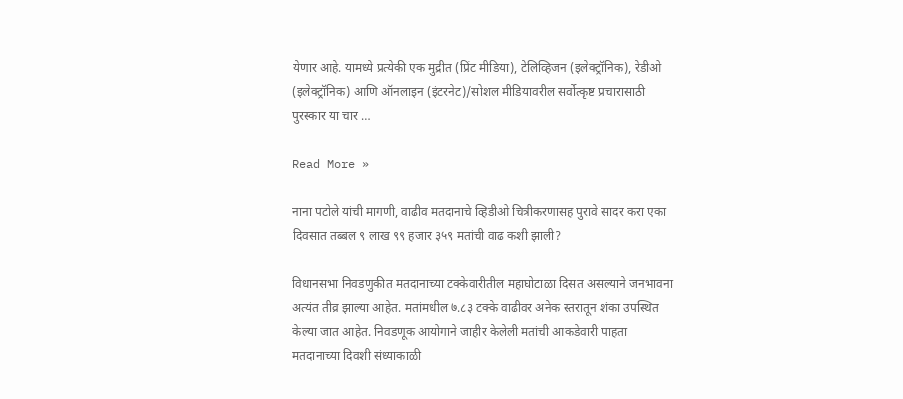येणार आहे. यामध्ये प्रत्येकी एक मुद्रीत (प्रिंट मीडिया), टेलिव्हिजन (इलेक्ट्रॉनिक), रेडीओ (इलेक्ट्रॉनिक) आणि ऑनलाइन (इंटरनेट)/सोशल मीडियावरील सर्वोत्कृष्ट प्रचारासाठी पुरस्कार या चार …

Read More »

नाना पटोले यांची मागणी, वाढीव मतदानाचे व्हिडीओ चित्रीकरणासह पुरावे सादर करा एका दिवसात तब्बल ९ लाख ९९ हजार ३५९ मतांची वाढ कशी झाली?

विधानसभा निवडणुकीत मतदानाच्या टक्केवारीतील महाघोटाळा दिसत असल्याने जनभावना अत्यंत तीव्र झाल्या आहेत. मतांमधील ७.८३ टक्के वाढीवर अनेक स्तरातून शंका उपस्थित केल्या जात आहेत. निवडणूक आयोगाने जाहीर केलेली मतांची आकडेवारी पाहता मतदानाच्या दिवशी संध्याकाळी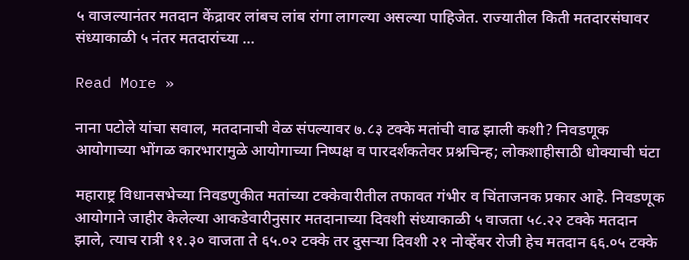५ वाजल्यानंतर मतदान केंद्रावर लांबच लांब रांगा लागल्या असल्या पाहिजेत. राज्यातील किती मतदारसंघावर संध्याकाळी ५ नंतर मतदारांच्या …

Read More »

नाना पटोले यांचा सवाल, मतदानाची वेळ संपल्यावर ७.८३ टक्के मतांची वाढ झाली कशी? निवडणूक आयोगाच्या भोंगळ कारभारामुळे आयोगाच्या निष्पक्ष व पारदर्शकतेवर प्रश्नचिन्ह; लोकशाहीसाठी धोक्याची घंटा

महाराष्ट्र विधानसभेच्या निवडणुकीत मतांच्या टक्केवारीतील तफावत गंभीर व चिंताजनक प्रकार आहे. निवडणूक आयोगाने जाहीर केलेल्या आकडेवारीनुसार मतदानाच्या दिवशी संध्याकाळी ५ वाजता ५८.२२ टक्के मतदान झाले, त्याच रात्री ११.३० वाजता ते ६५.०२ टक्के तर दुसऱ्या दिवशी २१ नोव्हेंबर रोजी हेच मतदान ६६.०५ टक्के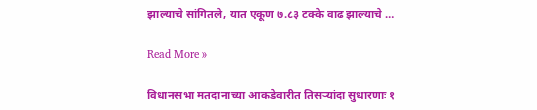झाल्याचे सांगितले, यात एकूण ७.८३ टक्के वाढ झाल्याचे …

Read More »

विधानसभा मतदानाच्या आकडेवारीत तिसऱ्यांदा सुधारणाः १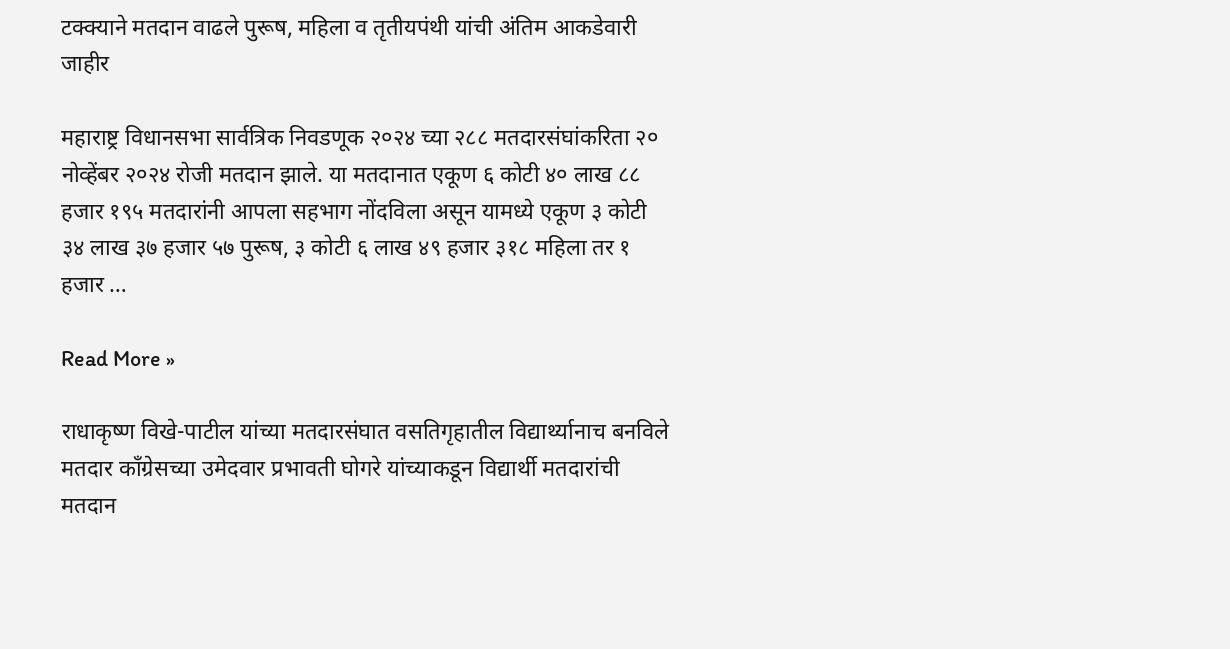टक्क्याने मतदान वाढले पुरूष, महिला व तृतीयपंथी यांची अंतिम आकडेवारी जाहीर

महाराष्ट्र विधानसभा सार्वत्रिक निवडणूक २०२४ च्या २८८ मतदारसंघांकरिता २० नोव्हेंबर २०२४ रोजी मतदान झाले. या मतदानात एकूण ६ कोटी ४० लाख ८८ हजार १९५ मतदारांनी आपला सहभाग नोंदविला असून यामध्ये एकूण ३ कोटी ३४ लाख ३७ हजार ५७ पुरूष, ३ कोटी ६ लाख ४९ हजार ३१८ महिला तर १ हजार …

Read More »

राधाकृष्ण विखे-पाटील यांच्या मतदारसंघात वसतिगृहातील विद्यार्थ्यानाच बनविले मतदार काँग्रेसच्या उमेदवार प्रभावती घोगरे यांच्याकडून विद्यार्थी मतदारांची मतदान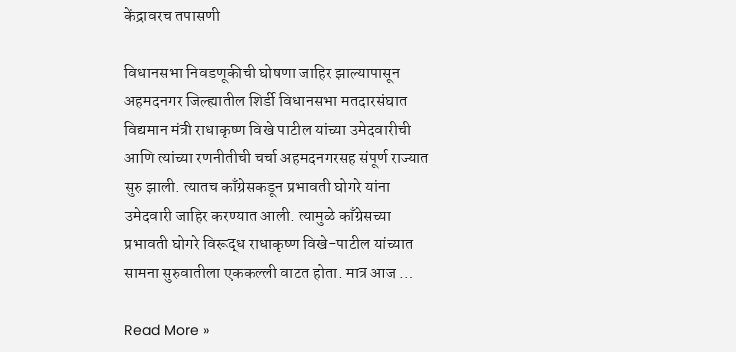केंद्रावरच तपासणी

विधानसभा निवडणूकीची घोषणा जाहिर झाल्यापासून अहमदनगर जिल्ह्यातील शिर्डी विधानसभा मतदारसंघात विद्यमान मंत्री राधाकृष्ण विखे पाटील यांच्या उमेदवारीची आणि त्यांच्या रणनीतीची चर्चा अहमदनगरसह संपूर्ण राज्यात सुरु झाली. त्यातच काँग्रेसकडून प्रभावती घोगरे यांना उमेदवारी जाहिर करण्यात आली. त्यामुळे काँग्रेसच्या प्रभावती घोगरे विरूद्ध राधाकृष्ण विखे-पाटील यांच्यात सामना सुरुवातीला एककल्ली वाटत होता. मात्र आज …

Read More »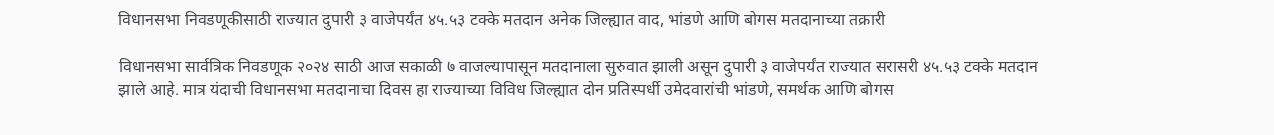विधानसभा निवडणूकीसाठी राज्यात दुपारी ३ वाजेपर्यंत ४५.५३ टक्के मतदान अनेक जिल्ह्यात वाद, भांडणे आणि बोगस मतदानाच्या तक्रारी

विधानसभा सार्वत्रिक निवडणूक २०२४ साठी आज सकाळी ७ वाजल्यापासून मतदानाला सुरुवात झाली असून दुपारी ३ वाजेपर्यंत राज्यात सरासरी ४५.५३ टक्के मतदान झाले आहे. मात्र यंदाची विधानसभा मतदानाचा दिवस हा राज्याच्या विविध जिल्ह्यात दोन प्रतिस्पर्धी उमेदवारांची भांडणे, समर्थक आणि बोगस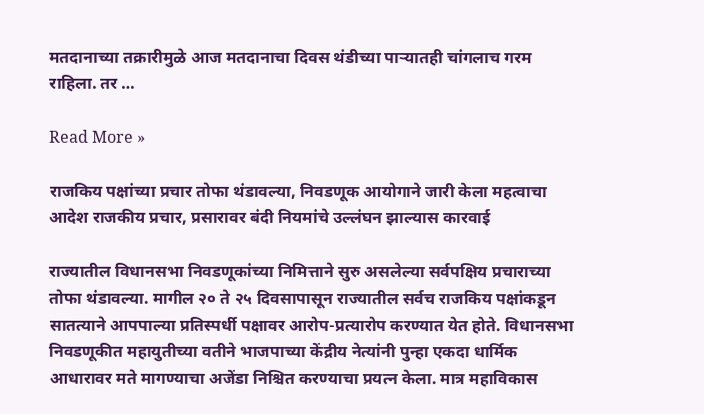मतदानाच्या तक्रारीमुळे आज मतदानाचा दिवस थंडीच्या पाऱ्यातही चांगलाच गरम राहिला. तर …

Read More »

राजकिय पक्षांच्या प्रचार तोफा थंडावल्या, निवडणूक आयोगाने जारी केला महत्वाचा आदेश राजकीय प्रचार, प्रसारावर बंदी नियमांचे उल्लंघन झाल्यास कारवाई

राज्यातील विधानसभा निवडणूकांच्या निमित्ताने सुरु असलेल्या सर्वपक्षिय प्रचाराच्या तोफा थंडावल्या. मागील २० ते २५ दिवसापासून राज्यातील सर्वच राजकिय पक्षांकडून सातत्याने आपपाल्या प्रतिस्पर्धी पक्षावर आरोप-प्रत्यारोप करण्यात येत होते. विधानसभा निवडणूकीत महायुतीच्या वतीने भाजपाच्या केंद्रीय नेत्यांनी पुन्हा एकदा धार्मिक आधारावर मते मागण्याचा अजेंडा निश्चित करण्याचा प्रयत्न केला. मात्र महाविकास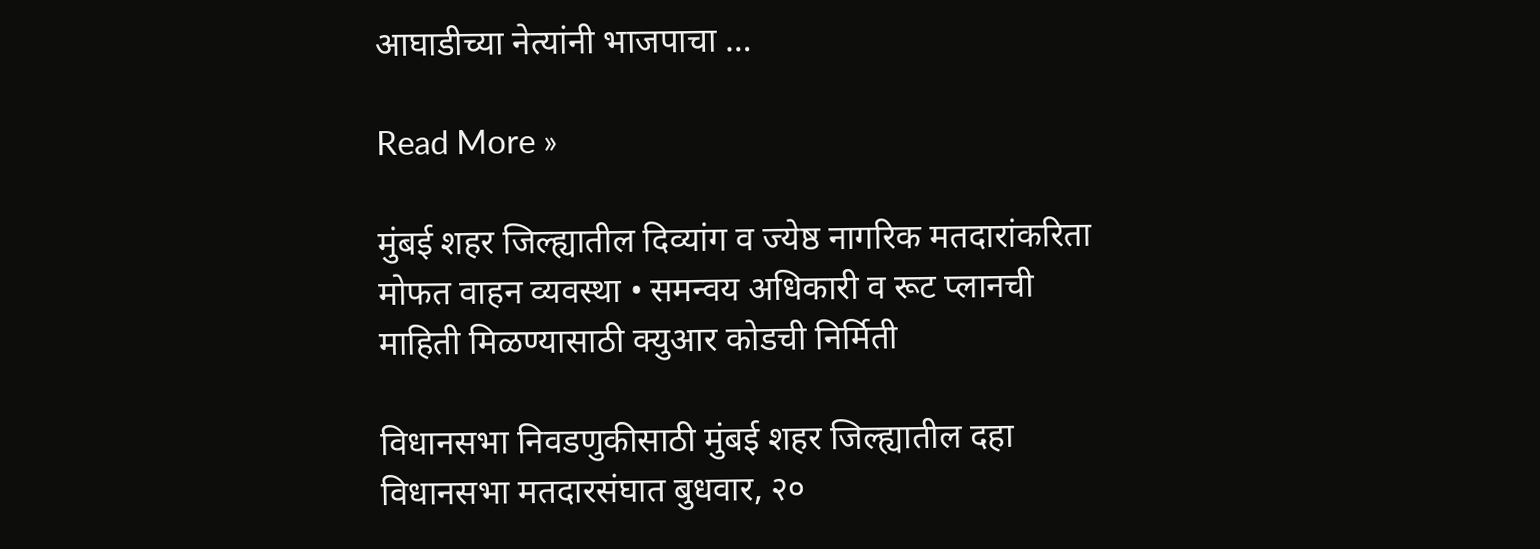आघाडीच्या नेत्यांनी भाजपाचा …

Read More »

मुंबई शहर जिल्ह्यातील दिव्यांग व ज्येष्ठ नागरिक मतदारांकरिता मोफत वाहन व्यवस्था • समन्वय अधिकारी व रूट प्लानची माहिती मिळण्यासाठी क्युआर कोडची निर्मिती

विधानसभा निवडणुकीसाठी मुंबई शहर जिल्ह्यातील दहा विधानसभा मतदारसंघात बुधवार, २०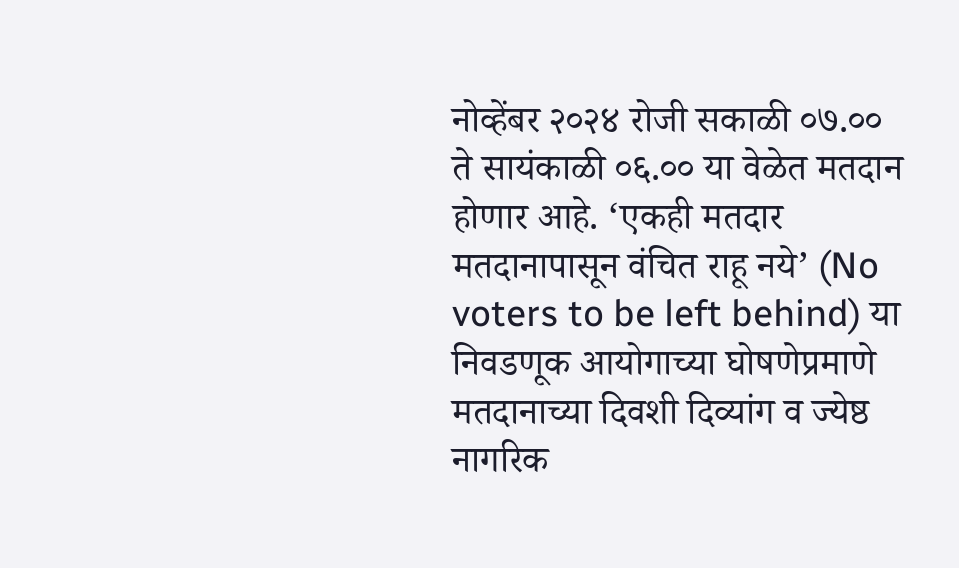नोव्हेंबर २०२४ रोजी सकाळी ०७.०० ते सायंकाळी ०६.०० या वेळेत मतदान होणार आहे. ‘एकही मतदार मतदानापासून वंचित राहू नये’ (No voters to be left behind) या निवडणूक आयोगाच्या घोषणेप्रमाणे मतदानाच्या दिवशी दिव्यांग व ज्येष्ठ नागरिक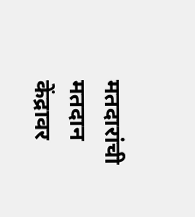मतदारांची मतदान केंद्रावर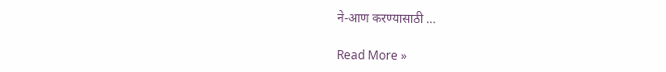ने-आण करण्यासाठी …

Read More »